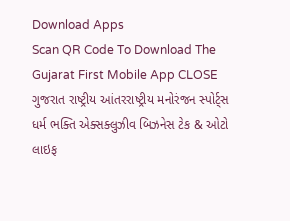Download Apps
Scan QR Code To Download The Gujarat First Mobile App CLOSE
ગુજરાત રાષ્ટ્રીય આંતરરાષ્ટ્રીય મનોરંજન સ્પોર્ટ્સ ધર્મ ભક્તિ એક્સક્લુઝીવ બિઝનેસ ટેક & ઓટો લાઇફ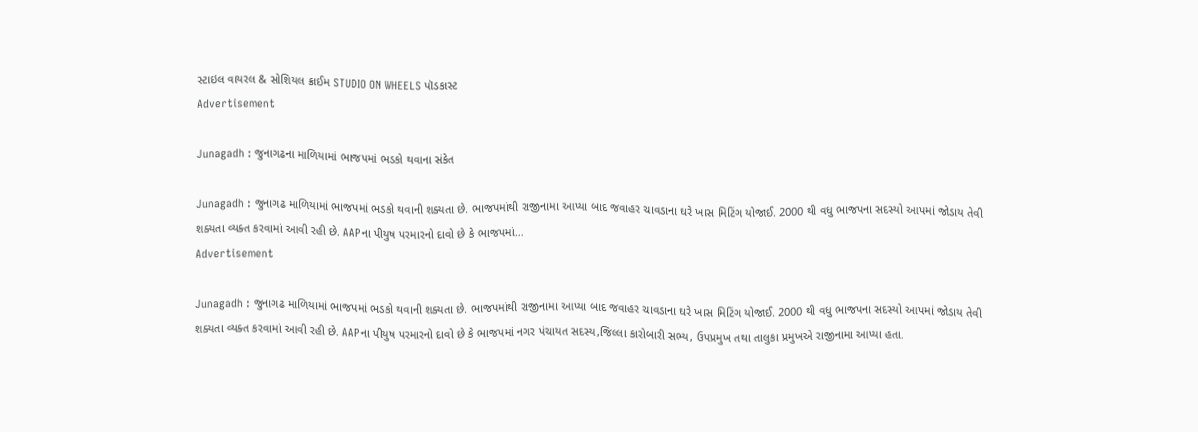સ્ટાઇલ વાયરલ & સોશિયલ ક્રાઈમ STUDIO ON WHEELS પૉડકાસ્ટ
Advertisement

Junagadh : જુનાગઢના માળિયામાં ભાજપમાં ભડકો થવાના સંકેત

Junagadh : જુનાગઢ માળિયામાં ભાજપમાં ભડકો થવાની શક્યતા છે. ભાજપમાંથી રાજીનામા આપ્યા બાદ જવાહર ચાવડાના ઘરે ખાસ મિટિંગ યોજાઈ. 2000 થી વધુ ભાજપના સદસ્યો આપમાં જોડાય તેવી શક્યતા વ્યક્ત કરવામાં આવી રહી છે. AAPના પીયુષ પરમારનો દાવો છે કે ભાજપમાં...
Advertisement

Junagadh : જુનાગઢ માળિયામાં ભાજપમાં ભડકો થવાની શક્યતા છે. ભાજપમાંથી રાજીનામા આપ્યા બાદ જવાહર ચાવડાના ઘરે ખાસ મિટિંગ યોજાઈ. 2000 થી વધુ ભાજપના સદસ્યો આપમાં જોડાય તેવી શક્યતા વ્યક્ત કરવામાં આવી રહી છે. AAPના પીયુષ પરમારનો દાવો છે કે ભાજપમાં નગર પંચાયત સદસ્ય,જિલ્લા કારોબારી સભ્ય, ઉપપ્રમુખ તથા તાલુકા પ્રમુખએ રાજીનામા આપ્યા હતા.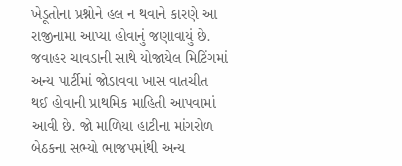ખેડૂતોના પ્રશ્નોને હલ ન થવાને કારણે આ રાજીનામા આપ્યા હોવાનું જણાવાયું છે. જવાહર ચાવડાની સાથે યોજાયેલ મિટિંગમાં અન્ય પાર્ટીમાં જોડાવવા ખાસ વાતચીત થઈ હોવાની પ્રાથમિક માહિતી આપવામાં આવી છે. જો માળિયા હાટીના માંગરોળ બેઠકના સભ્યો ભાજપમાંથી અન્ય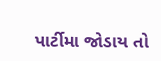પાર્ટીમા જોડાય તો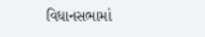વિધાનસભામાં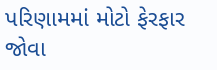પરિણામમાં મોટો ફેરફાર જોવા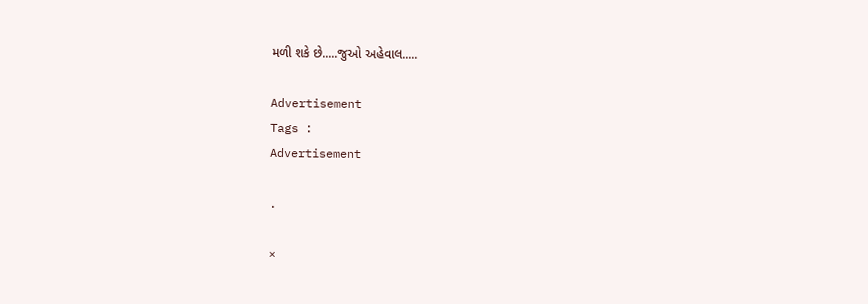મળી શકે છે.....જુઓ અહેવાલ.....

Advertisement
Tags :
Advertisement

.

×